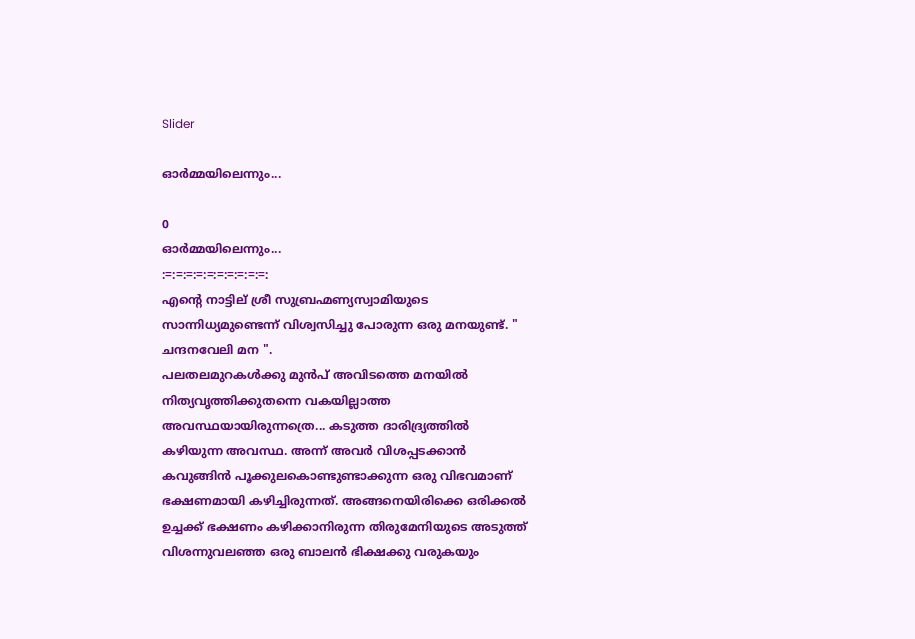Slider

ഓർമ്മയിലെന്നും...

0
ഓർമ്മയിലെന്നും...
:=:=:=:=:=:=:=:=:=:=:
എന്റെ നാട്ടില് ശ്രീ സുബ്രഹ്മണ്യസ്വാമിയുടെ സാന്നിധ്യമുണ്ടെന്ന് വിശ്വസിച്ചു പോരുന്ന ഒരു മനയുണ്ട്. " ചന്ദനവേലി മന ".
പലതലമുറകൾക്കു മുൻപ് അവിടത്തെ മനയിൽ നിത്യവൃത്തിക്കുതന്നെ വകയില്ലാത്ത അവസ്ഥയായിരുന്നത്രെ... കടുത്ത ദാരിദ്ര്യത്തിൽ കഴിയുന്ന അവസ്ഥ. അന്ന് അവർ വിശപ്പടക്കാൻ കവുങ്ങിൻ പൂക്കുലകൊണ്ടുണ്ടാക്കുന്ന ഒരു വിഭവമാണ് ഭക്ഷണമായി കഴിച്ചിരുന്നത്. അങ്ങനെയിരിക്കെ ഒരിക്കൽ ഉച്ചക്ക് ഭക്ഷണം കഴിക്കാനിരുന്ന തിരുമേനിയുടെ അടുത്ത് വിശന്നുവലഞ്ഞ ഒരു ബാലൻ ഭിക്ഷക്കു വരുകയും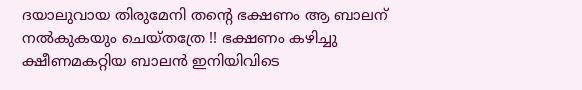ദയാലുവായ തിരുമേനി തന്റെ ഭക്ഷണം ആ ബാലന് നൽകുകയും ചെയ്തത്രേ !! ഭക്ഷണം കഴിച്ചു ക്ഷീണമകറ്റിയ ബാലൻ ഇനിയിവിടെ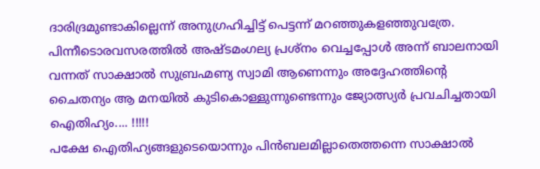ദാരിദ്രമുണ്ടാകില്ലെന്ന് അനുഗ്രഹിച്ചിട്ട് പെട്ടന്ന് മറഞ്ഞുകളഞ്ഞുവത്രേ. പിന്നീടൊരവസരത്തിൽ അഷ്ടമംഗല്യ പ്രശ്‍നം വെച്ചപ്പോൾ അന്ന് ബാലനായി വന്നത് സാക്ഷാൽ സുബ്രഹ്മണ്യ സ്വാമി ആണെന്നും അദ്ദേഹത്തിന്റെ ചൈതന്യം ആ മനയിൽ കുടികൊള്ളുന്നുണ്ടെന്നും ജ്യോത്സ്യർ പ്രവചിച്ചതായി ഐതിഹ്യം.... !!!!!
പക്ഷേ ഐതിഹ്യങ്ങളുടെയൊന്നും പിൻബലമില്ലാതെത്തന്നെ സാക്ഷാൽ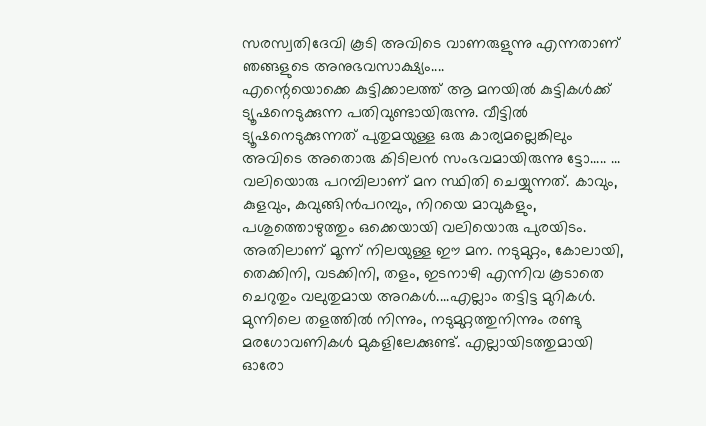സരസ്വതിദേവി കൂടി അവിടെ വാണരുളുന്നു എന്നതാണ് ഞങ്ങളുടെ അനുഭവസാക്ഷ്യം....
എന്റെയൊക്കെ കുട്ടിക്കാലത്ത് ആ മനയിൽ കുട്ടികൾക്ക് ട്യൂഷനെടുക്കുന്ന പതിവുണ്ടായിരുന്നു. വീട്ടിൽ ട്യൂഷനെടുക്കുന്നത് പുതുമയുള്ള ഒരു കാര്യമല്ലെങ്കിലും അവിടെ അതൊരു കിടിലൻ സംഭവമായിരുന്നു ട്ടോ..... ...
വലിയൊരു പറമ്പിലാണ് മന സ്ഥിതി ചെയ്യുന്നത്. കാവും, കുളവും, കവുങ്ങിൻപറമ്പും, നിറയെ മാവുകളും, പശുത്തൊഴുത്തും ഒക്കെയായി വലിയൊരു പുരയിടം. അതിലാണ് മൂന്ന് നിലയുള്ള ഈ മന. നടുമുറ്റം, കോലായി, തെക്കിനി, വടക്കിനി, തളം, ഇടനാഴി എന്നിവ കൂടാതെ ചെറുതും വലുതുമായ അറകൾ....എല്ലാം തട്ടിട്ട മുറികൾ. മുന്നിലെ തളത്തിൽ നിന്നും, നടുമുറ്റത്തുനിന്നും രണ്ടു മരഗോവണികൾ മുകളിലേക്കുണ്ട്. എല്ലായിടത്തുമായി ഓരോ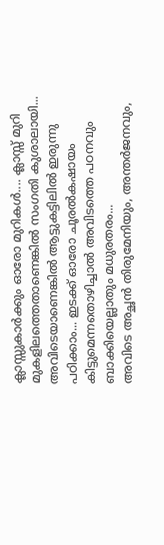ക്ലാസ്സുകാർക്കും ഓരോ മുറികൾ.... ക്ലാസ്സ് മുറി മുകളിലത്തെതാണെങ്കിൽ സംഗതി കുശാലായി... അവിടെയാണെങ്കിൽ ആട്ടുകട്ടിലിൽ ഇരുന്നു പഠിക്കാം... ഇടക്ക് ഓരോ ചൂരൽകഷായം കിട്ടുമെന്നതൊഴിച്ചാൽ അവിടത്തെ പഠനവും ബാക്കിയെല്ലാതും മധുരതരം...
അവിടെ അച്ഛൻ തിരുമേനിയും, അന്തർജനവും,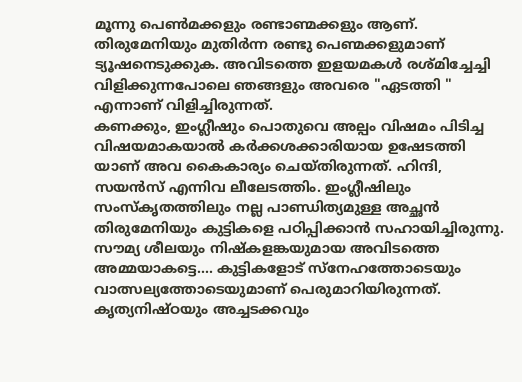മൂന്നു പെൺമക്കളും രണ്ടാണ്മക്കളും ആണ്. തിരുമേനിയും മുതിർന്ന രണ്ടു പെണ്മക്കളുമാണ് ട്യൂഷനെടുക്കുക. അവിടത്തെ ഇളയമകൾ രശ്മിച്ചേച്ചി വിളിക്കുന്നപോലെ ഞങ്ങളും അവരെ "ഏടത്തി " എന്നാണ് വിളിച്ചിരുന്നത്.
കണക്കും, ഇംഗ്ലീഷും പൊതുവെ അല്പം വിഷമം പിടിച്ച വിഷയമാകയാൽ കർക്കശക്കാരിയായ ഉഷേടത്തി യാണ് അവ കൈകാര്യം ചെയ്തിരുന്നത്. ഹിന്ദി, സയൻസ് എന്നിവ ലീലേടത്തിം. ഇംഗ്ലീഷിലും സംസ്കൃതത്തിലും നല്ല പാണ്ഡിത്യമുള്ള അച്ഛൻ തിരുമേനിയും കുട്ടികളെ പഠിപ്പിക്കാൻ സഹായിച്ചിരുന്നു.
സൗമ്യ ശീലയും നിഷ്കളങ്കയുമായ അവിടത്തെ അമ്മയാകട്ടെ.... കുട്ടികളോട് സ്നേഹത്തോടെയും വാത്സല്യത്തോടെയുമാണ് പെരുമാറിയിരുന്നത്. കൃത്യനിഷ്ഠയും അച്ചടക്കവും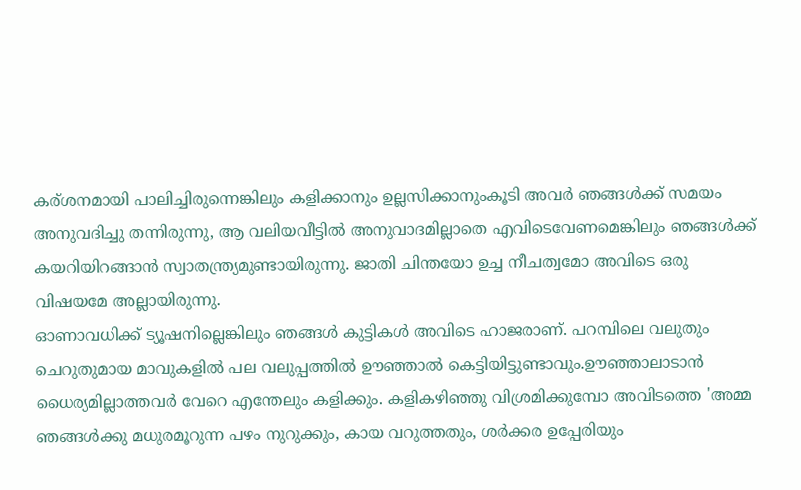കര്ശനമായി പാലിച്ചിരുന്നെങ്കിലും കളിക്കാനും ഉല്ലസിക്കാനുംകൂടി അവർ ഞങ്ങൾക്ക് സമയം അനുവദിച്ചു തന്നിരുന്നു, ആ വലിയവീട്ടിൽ അനുവാദമില്ലാതെ എവിടെവേണമെങ്കിലും ഞങ്ങൾക്ക് കയറിയിറങ്ങാൻ സ്വാതന്ത്ര്യമുണ്ടായിരുന്നു. ജാതി ചിന്തയോ ഉച്ച നീചത്വമോ അവിടെ ഒരു വിഷയമേ അല്ലായിരുന്നു.
ഓണാവധിക്ക് ട്യൂഷനില്ലെങ്കിലും ഞങ്ങൾ കുട്ടികൾ അവിടെ ഹാജരാണ്. പറമ്പിലെ വലുതും ചെറുതുമായ മാവുകളിൽ പല വലുപ്പത്തിൽ ഊഞ്ഞാൽ കെട്ടിയിട്ടുണ്ടാവും.ഊഞ്ഞാലാടാൻ ധൈര്യമില്ലാത്തവർ വേറെ എന്തേലും കളിക്കും. കളികഴിഞ്ഞു വിശ്രമിക്കുമ്പോ അവിടത്തെ 'അമ്മ ഞങ്ങൾക്കു മധുരമൂറുന്ന പഴം നുറുക്കും, കായ വറുത്തതും, ശർക്കര ഉപ്പേരിയും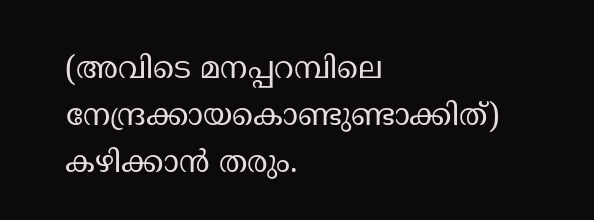(അവിടെ മനപ്പറമ്പിലെ നേന്ദ്രക്കായകൊണ്ടുണ്ടാക്കിത്) കഴിക്കാൻ തരും.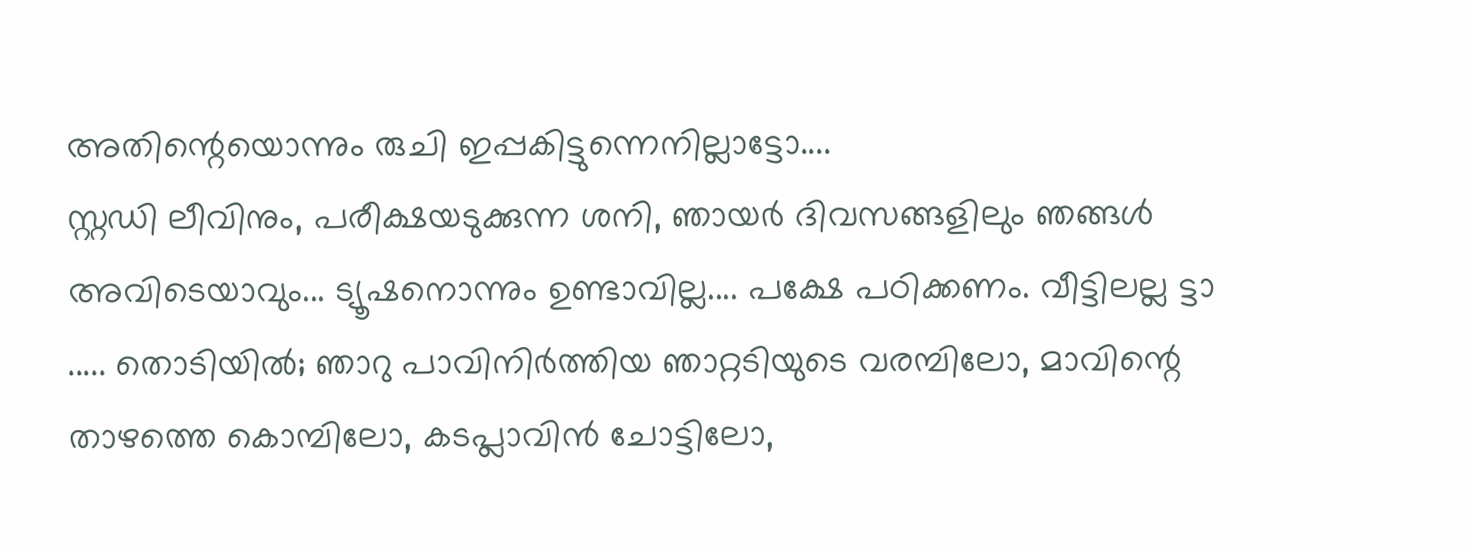അതിന്റെയൊന്നും രുചി ഇപ്പകിട്ടുന്നെനില്ലാട്ടോ....
സ്റ്റഡി ലീവിനും, പരീക്ഷയടുക്കുന്ന ശനി, ഞായർ ദിവസങ്ങളിലും ഞങ്ങൾ അവിടെയാവും... ട്യൂഷനൊന്നും ഉണ്ടാവില്ല.... പക്ഷേ പഠിക്കണം. വീട്ടിലല്ല ട്ടാ ..... തൊടിയിൽ; ഞാറു പാവിനിർത്തിയ ഞാറ്റടിയുടെ വരമ്പിലോ, മാവിന്റെ താഴത്തെ കൊമ്പിലോ, കടപ്ലാവിൻ ചോട്ടിലോ,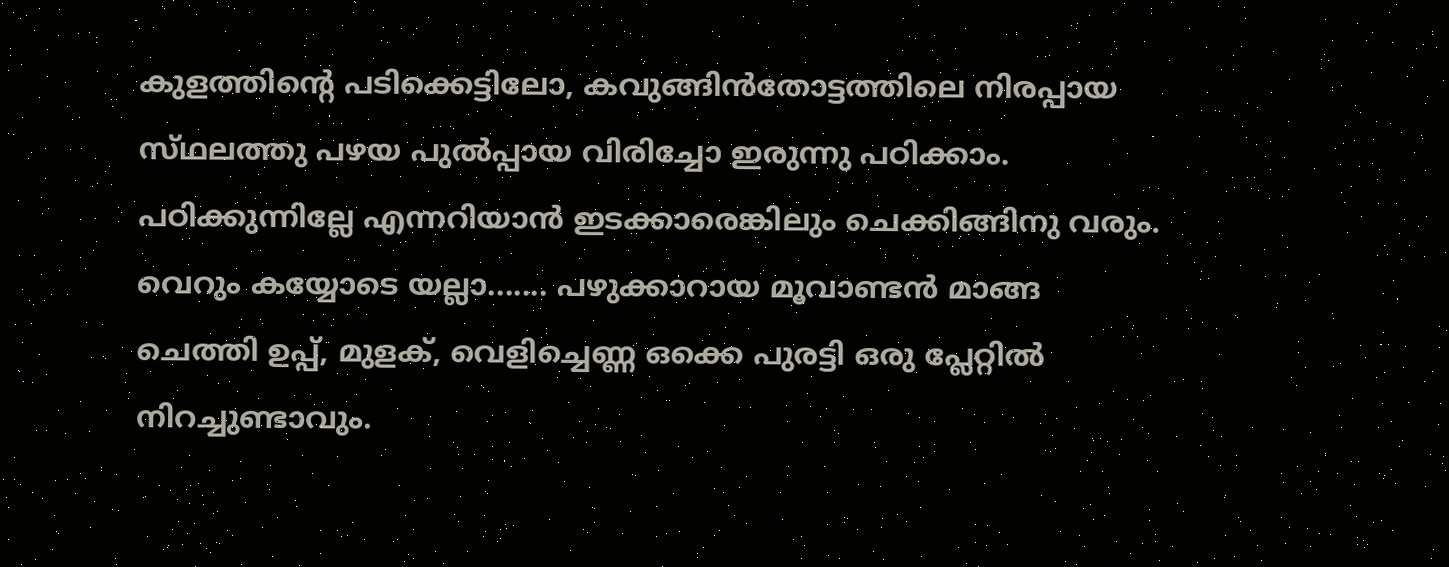കുളത്തിന്റെ പടിക്കെട്ടിലോ, കവുങ്ങിൻതോട്ടത്തിലെ നിരപ്പായ സ്‌ഥലത്തു പഴയ പുൽപ്പായ വിരിച്ചോ ഇരുന്നു പഠിക്കാം. പഠിക്കുന്നില്ലേ എന്നറിയാൻ ഇടക്കാരെങ്കിലും ചെക്കിങ്ങിനു വരും. വെറും കയ്യോടെ യല്ലാ....... പഴുക്കാറായ മൂവാണ്ടൻ മാങ്ങ ചെത്തി ഉപ്പ്, മുളക്, വെളിച്ചെണ്ണ ഒക്കെ പുരട്ടി ഒരു പ്ലേറ്റിൽ നിറച്ചുണ്ടാവും.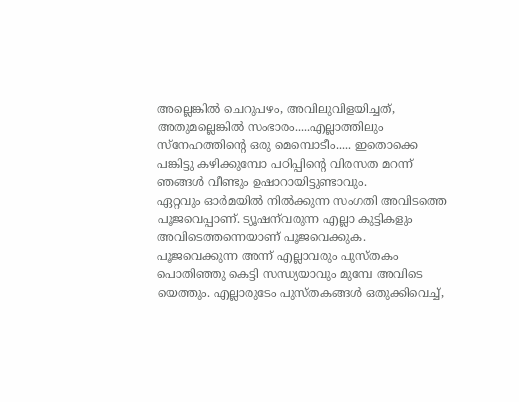അല്ലെങ്കിൽ ചെറുപഴം, അവിലുവിളയിച്ചത്, അതുമല്ലെങ്കിൽ സംഭാരം.....എല്ലാത്തിലും സ്നേഹത്തിന്റെ ഒരു മെമ്പൊടീം..... ഇതൊക്കെ പങ്കിട്ടു കഴിക്കുമ്പോ പഠിപ്പിന്റെ വിരസത മറന്ന് ഞങ്ങൾ വീണ്ടും ഉഷാറായിട്ടുണ്ടാവും.
ഏറ്റവും ഓർമയിൽ നിൽക്കുന്ന സംഗതി അവിടത്തെ പൂജവെപ്പാണ്. ട്യൂഷന്‌വരുന്ന എല്ലാ കുട്ടികളും അവിടെത്തന്നെയാണ് പൂജവെക്കുക. പൂജവെക്കുന്ന അന്ന്‌ എല്ലാവരും പുസ്തകം പൊതിഞ്ഞു കെട്ടി സന്ധ്യയാവും മുമ്പേ അവിടെ യെത്തും. എല്ലാരുടേം പുസ്തകങ്ങൾ ഒതുക്കിവെച്ച്,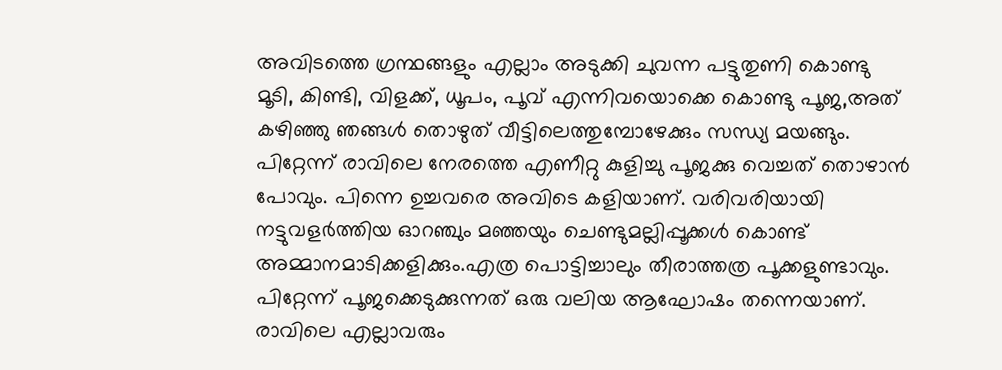അവിടത്തെ ഗ്രന്ഥങ്ങളും എല്ലാം അടുക്കി ചുവന്ന പട്ടുതുണി കൊണ്ടു മൂടി, കിണ്ടി, വിളക്ക്, ധൂപം, പൂവ് എന്നിവയൊക്കെ കൊണ്ടു പൂജ,അത് കഴിഞ്ഞു ഞങ്ങൾ തൊഴുത് വീട്ടിലെത്തുമ്പോഴേക്കും സന്ധ്യ മയങ്ങും.
പിറ്റേന്ന് രാവിലെ നേരത്തെ എണീറ്റു കുളിച്ചു പൂജക്കു വെച്ചത് തൊഴാൻ പോവും. പിന്നെ ഉച്ചവരെ അവിടെ കളിയാണ്. വരിവരിയായി നട്ടുവളർത്തിയ ഓറഞ്ചും മഞ്ഞയും ചെണ്ടുമല്ലിപ്പൂക്കൾ കൊണ്ട് അമ്മാനമാടിക്കളിക്കും.എത്ര പൊട്ടിച്ചാലും തീരാത്തത്ര പൂക്കളുണ്ടാവും.
പിറ്റേന്ന് പൂജക്കെടുക്കുന്നത് ഒരു വലിയ ആഘോഷം തന്നെയാണ്. രാവിലെ എല്ലാവരും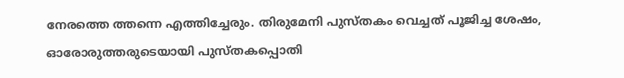നേരത്തെ ത്തന്നെ എത്തിച്ചേരും. തിരുമേനി പുസ്‌തകം വെച്ചത് പൂജിച്ച ശേഷം, ഓരോരുത്തരുടെയായി പുസ്‌തകപ്പൊതി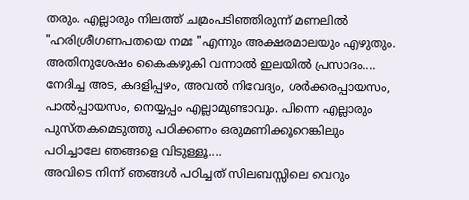തരും. എല്ലാരും നിലത്ത് ചമ്രംപടിഞ്ഞിരുന്ന് മണലിൽ "ഹരിശ്രീഗണപതയെ നമഃ "എന്നും അക്ഷരമാലയും എഴുതും. അതിനുശേഷം കൈകഴുകി വന്നാൽ ഇലയിൽ പ്രസാദം....
നേദിച്ച അട, കദളിപ്പഴം, അവൽ നിവേദ്യം, ശർക്കരപ്പായസം, പാൽപ്പായസം, നെയ്യപ്പം എല്ലാമുണ്ടാവും. പിന്നെ എല്ലാരും പുസ്‌തകമെടുത്തു പഠിക്കണം ഒരുമണിക്കൂറെങ്കിലും പഠിച്ചാലേ ഞങ്ങളെ വിടുള്ളൂ....
അവിടെ നിന്ന് ഞങ്ങൾ പഠിച്ചത് സിലബസ്സിലെ വെറും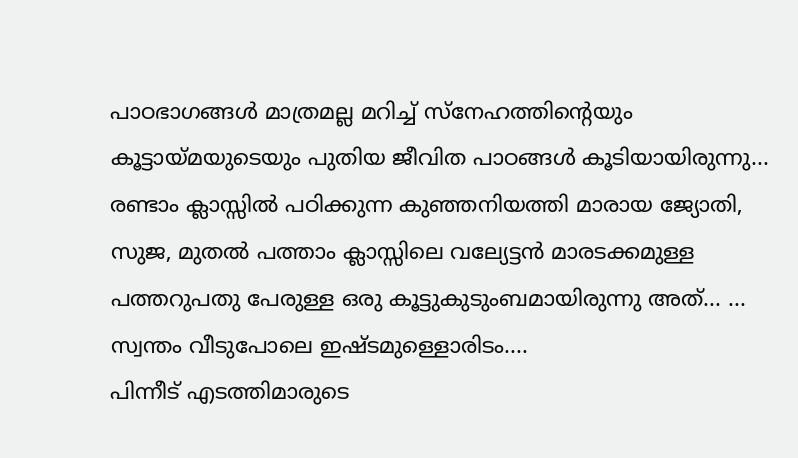പാഠഭാഗങ്ങൾ മാത്രമല്ല മറിച്ച് സ്നേഹത്തിന്റെയും കൂട്ടായ്മയുടെയും പുതിയ ജീവിത പാഠങ്ങൾ കൂടിയായിരുന്നു... രണ്ടാം ക്ലാസ്സിൽ പഠിക്കുന്ന കുഞ്ഞനിയത്തി മാരായ ജ്യോതി, സുജ, മുതൽ പത്താം ക്ലാസ്സിലെ വല്യേട്ടൻ മാരടക്കമുള്ള പത്തറുപതു പേരുള്ള ഒരു കൂട്ടുകുടുംബമായിരുന്നു അത്... ... സ്വന്തം വീടുപോലെ ഇഷ്ടമുള്ളൊരിടം....
പിന്നീട് എടത്തിമാരുടെ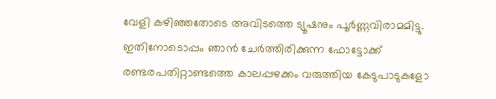വേളി കഴിഞ്ഞതോടെ അവിടത്തെ ട്യൂഷനും പൂർണ്ണവിരാമമിട്ടു. ഇതിനോടൊപ്പം ഞാൻ ചേർത്തിരിക്കുന്ന ഫോട്ടോക്ക് രണ്ടരപതിറ്റാണ്ടത്തെ കാലപ്പഴക്കം വരുത്തിയ കേടുപാടുകളോ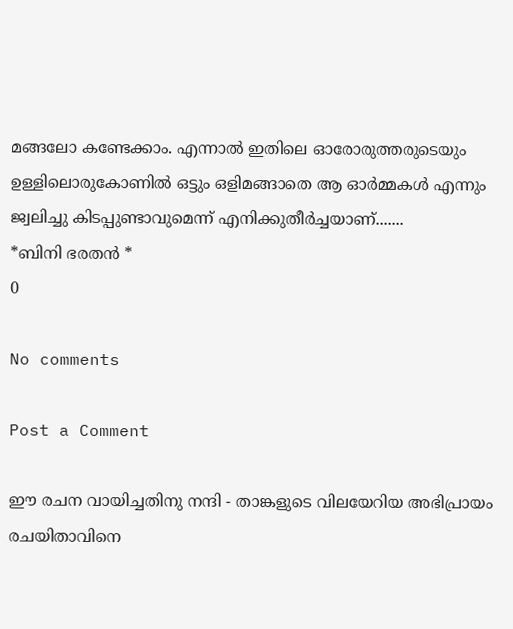മങ്ങലോ കണ്ടേക്കാം. എന്നാൽ ഇതിലെ ഓരോരുത്തരുടെയും ഉള്ളിലൊരുകോണിൽ ഒട്ടും ഒളിമങ്ങാതെ ആ ഓർമ്മകൾ എന്നും ജ്വലിച്ചു കിടപ്പുണ്ടാവുമെന്ന് എനിക്കുതീർച്ചയാണ്.......
*ബിനി ഭരതൻ *
0

No comments

Post a Comment

ഈ രചന വായിച്ചതിനു നന്ദി - താങ്കളുടെ വിലയേറിയ അഭിപ്രായം രചയിതാവിനെ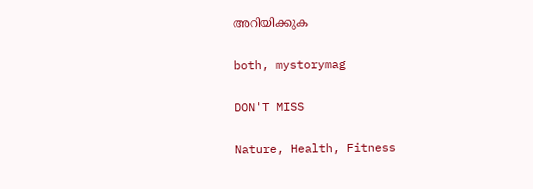അറിയിക്കുക

both, mystorymag

DON'T MISS

Nature, Health, Fitness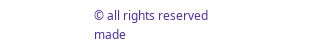© all rights reserved
made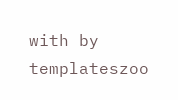with by templateszoo